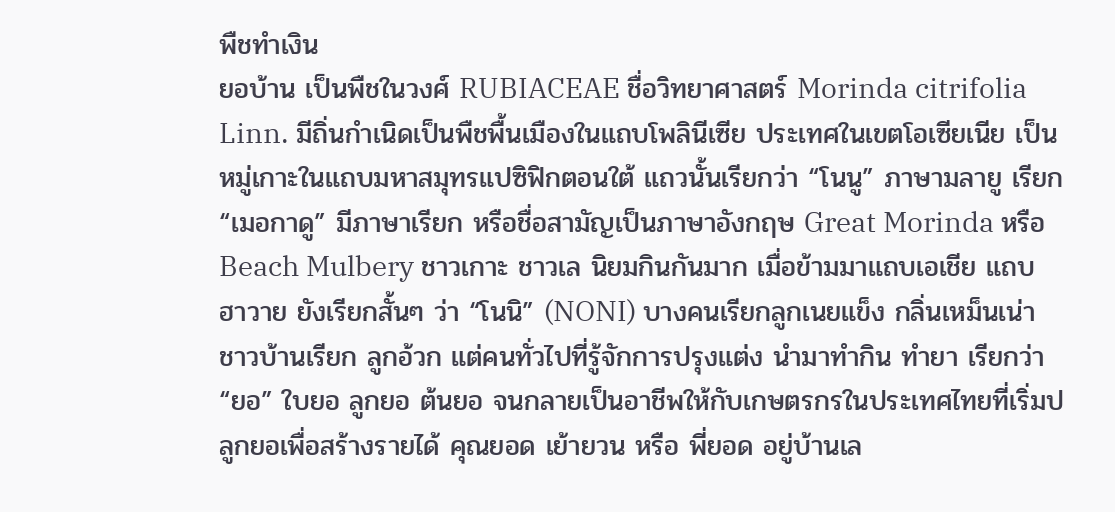พืชทำเงิน
ยอบ้าน เป็นพืชในวงศ์ RUBIACEAE ชื่อวิทยาศาสตร์ Morinda citrifolia Linn. มีถิ่นกำเนิดเป็นพืชพื้นเมืองในแถบโพลินีเซีย ประเทศในเขตโอเซียเนีย เป็นหมู่เกาะในแถบมหาสมุทรแปซิฟิกตอนใต้ แถวนั้นเรียกว่า “โนนู” ภาษามลายู เรียก “เมอกาดู” มีภาษาเรียก หรือชื่อสามัญเป็นภาษาอังกฤษ Great Morinda หรือ Beach Mulbery ชาวเกาะ ชาวเล นิยมกินกันมาก เมื่อข้ามมาแถบเอเชีย แถบฮาวาย ยังเรียกสั้นๆ ว่า “โนนิ” (NONI) บางคนเรียกลูกเนยแข็ง กลิ่นเหม็นเน่า ชาวบ้านเรียก ลูกอ้วก แต่คนทั่วไปที่รู้จักการปรุงแต่ง นำมาทำกิน ทำยา เรียกว่า “ยอ” ใบยอ ลูกยอ ต้นยอ จนกลายเป็นอาชีพให้กับเกษตรกรในประเทศไทยที่เริ่มปลูกยอเพื่อสร้างรายได้ คุณยอด เย้ายวน หรือ พี่ยอด อยู่บ้านเล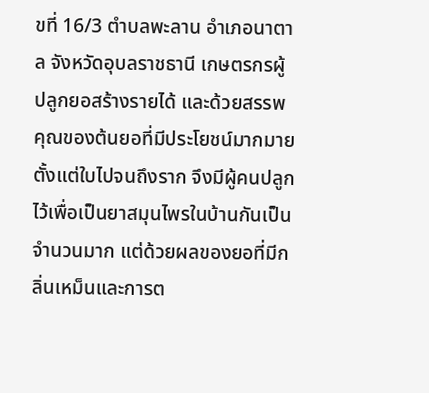ขที่ 16/3 ตำบลพะลาน อำเภอนาตาล จังหวัดอุบลราชธานี เกษตรกรผู้ปลูกยอสร้างรายได้ และด้วยสรรพคุณของต้นยอที่มีประโยชน์มากมายตั้งแต่ใบไปจนถึงราก จึงมีผู้คนปลูกไว้เพื่อเป็นยาสมุนไพรในบ้านกันเป็นจำนวนมาก แต่ด้วยผลของยอที่มีกลิ่นเหม็นและการต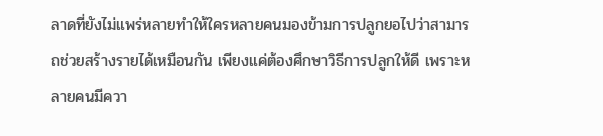ลาดที่ยังไม่แพร่หลายทำให้ใครหลายคนมองข้ามการปลูกยอไปว่าสามารถช่วยสร้างรายได้เหมือนกัน เพียงแค่ต้องศึกษาวิธีการปลูกให้ดี เพราะหลายคนมีควา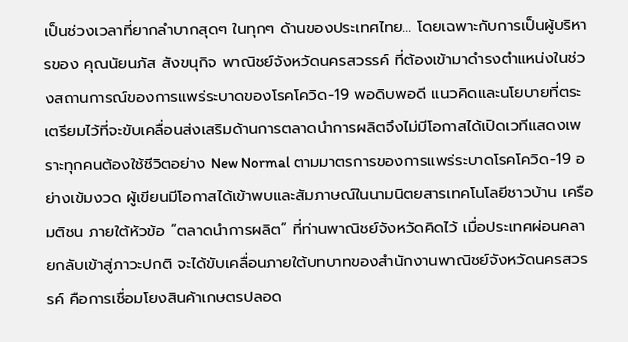เป็นช่วงเวลาที่ยากลำบากสุดๆ ในทุกๆ ด้านของประเทศไทย… โดยเฉพาะกับการเป็นผู้บริหารของ คุณนัยนภัส สังขนุกิจ พาณิชย์จังหวัดนครสวรรค์ ที่ต้องเข้ามาดำรงตำแหน่งในช่วงสถานการณ์ของการแพร่ระบาดของโรคโควิด-19 พอดิบพอดี แนวคิดและนโยบายที่ตระเตรียมไว้ที่จะขับเคลื่อนส่งเสริมด้านการตลาดนำการผลิตจึงไม่มีโอกาสได้เปิดเวทีแสดงเพราะทุกคนต้องใช้ชีวิตอย่าง New Normal ตามมาตรการของการแพร่ระบาดโรคโควิด-19 อย่างเข้มงวด ผู้เขียนมีโอกาสได้เข้าพบและสัมภาษณ์ในนามนิตยสารเทคโนโลยีชาวบ้าน เครือมติชน ภายใต้หัวข้อ “ตลาดนำการผลิต” ที่ท่านพาณิชย์จังหวัดคิดไว้ เมื่อประเทศผ่อนคลายกลับเข้าสู่ภาวะปกติ จะได้ขับเคลื่อนภายใต้บทบาทของสำนักงานพาณิชย์จังหวัดนครสวรรค์ คือการเชื่อมโยงสินค้าเกษตรปลอด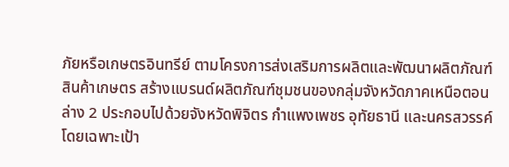ภัยหรือเกษตรอินทรีย์ ตามโครงการส่งเสริมการผลิตและพัฒนาผลิตภัณฑ์สินค้าเกษตร สร้างแบรนด์ผลิตภัณฑ์ชุมชนของกลุ่มจังหวัดภาคเหนือตอนล่าง 2 ประกอบไปด้วยจังหวัดพิจิตร กำแพงเพชร อุทัยธานี และนครสวรรค์ โดยเฉพาะเป้า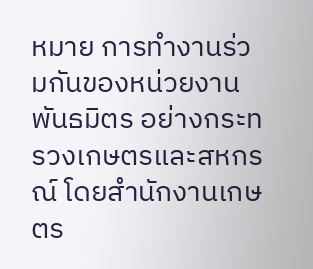หมาย การทำงานร่วมกันของหน่วยงานพันธมิตร อย่างกระทรวงเกษตรและสหกรณ์ โดยสำนักงานเกษตร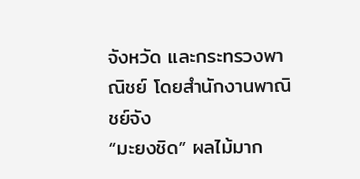จังหวัด และกระทรวงพาณิชย์ โดยสำนักงานพาณิชย์จัง
“มะยงชิด” ผลไม้มาก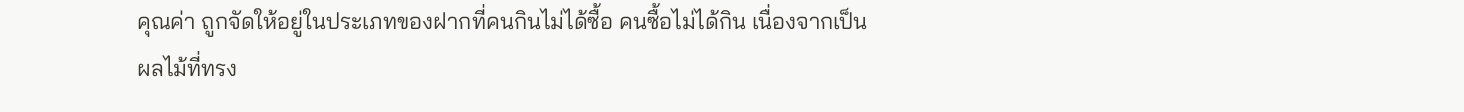คุณค่า ถูกจัดให้อยู่ในประเภทของฝากที่คนกินไม่ได้ซื้อ คนซื้อไม่ได้กิน เนื่องจากเป็นผลไม้ที่ทรง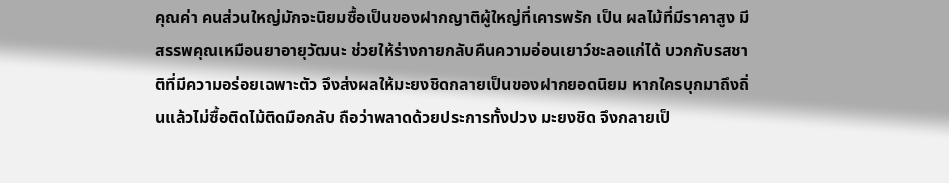คุณค่า คนส่วนใหญ่มักจะนิยมซื้อเป็นของฝากญาติผู้ใหญ่ที่เคารพรัก เป็น ผลไม้ที่มีราคาสูง มีสรรพคุณเหมือนยาอายุวัฒนะ ช่วยให้ร่างกายกลับคืนความอ่อนเยาว์ชะลอแก่ได้ บวกกับรสชาติที่มีความอร่อยเฉพาะตัว จึงส่งผลให้มะยงชิดกลายเป็นของฝากยอดนิยม หากใครบุกมาถึงถิ่นแล้วไม่ซื้อติดไม้ติดมือกลับ ถือว่าพลาดด้วยประการทั้งปวง มะยงชิด จึงกลายเป็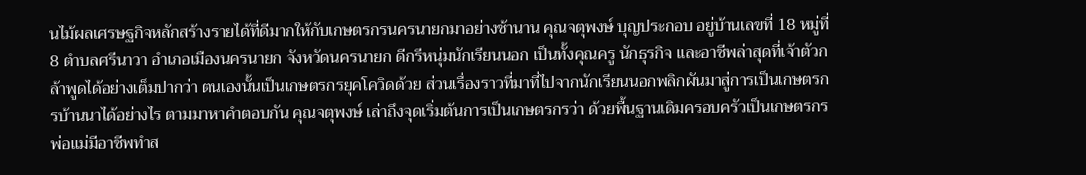นไม้ผลเศรษฐกิจหลักสร้างรายได้ที่ดีมากให้กับเกษตรกรนครนายกมาอย่างช้านาน คุณจตุพงษ์ บุญประกอบ อยู่บ้านเลขที่ 18 หมู่ที่ 8 ตำบลศรีนาวา อำเภอเมืองนครนายก จังหวัดนครนายก ดีกรีหนุ่มนักเรียนนอก เป็นทั้งคุณครู นักธุรกิจ และอาชีพล่าสุดที่เจ้าตัวกล้าพูดได้อย่างเต็มปากว่า ตนเองนั้นเป็นเกษตรกรยุคโควิดด้วย ส่วนเรื่องราวที่มาที่ไปจากนักเรียนนอกพลิกผันมาสู่การเป็นเกษตรกรบ้านนาได้อย่างไร ตามมาหาคำตอบกัน คุณจตุพงษ์ เล่าถึงจุดเริ่มต้นการเป็นเกษตรกรว่า ด้วยพื้นฐานเดิมครอบครัวเป็นเกษตรกร พ่อแม่มีอาชีพทำส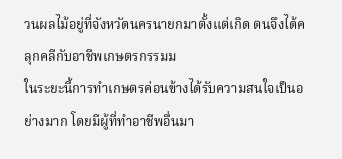วนผลไม้อยู่ที่จังหวัดนครนายกมาตั้งแต่เกิด ตนจึงได้คลุกคลีกับอาชีพเกษตรกรรมม
ในระยะนี้การทำเกษตรค่อนข้างได้รับความสนใจเป็นอย่างมาก โดยมีผู้ที่ทำอาชีพอื่นมา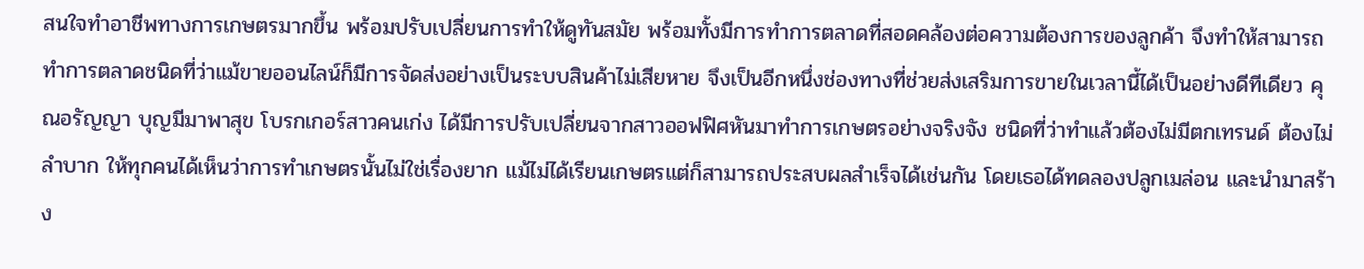สนใจทำอาชีพทางการเกษตรมากขึ้น พร้อมปรับเปลี่ยนการทำให้ดูทันสมัย พร้อมทั้งมีการทำการตลาดที่สอดคล้องต่อความต้องการของลูกค้า จึงทำให้สามารถทำการตลาดชนิดที่ว่าแม้ขายออนไลน์ก็มีการจัดส่งอย่างเป็นระบบสินค้าไม่เสียหาย จึงเป็นอีกหนึ่งช่องทางที่ช่วยส่งเสริมการขายในเวลานี้ได้เป็นอย่างดีทีเดียว คุณอรัญญา บุญมีมาพาสุข โบรกเกอร์สาวคนเก่ง ได้มีการปรับเปลี่ยนจากสาวออฟฟิศหันมาทำการเกษตรอย่างจริงจัง ชนิดที่ว่าทำแล้วต้องไม่มีตกเทรนด์ ต้องไม่ลำบาก ให้ทุกคนได้เห็นว่าการทำเกษตรนั้นไม่ใช่เรื่องยาก แม้ไม่ได้เรียนเกษตรแต่ก็สามารถประสบผลสำเร็จได้เช่นกัน โดยเธอได้ทดลองปลูกเมล่อน และนำมาสร้าง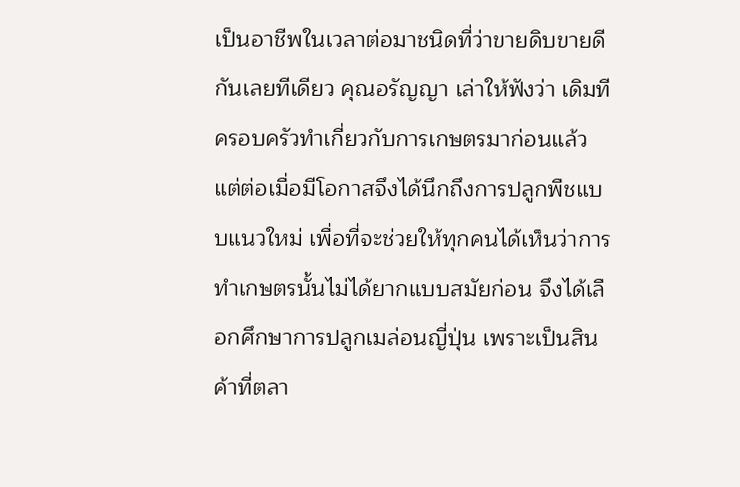เป็นอาชีพในเวลาต่อมาชนิดที่ว่าขายดิบขายดีกันเลยทีเดียว คุณอรัญญา เล่าให้ฟังว่า เดิมทีครอบครัวทำเกี่ยวกับการเกษตรมาก่อนแล้ว แต่ต่อเมื่อมีโอกาสจึงได้นึกถึงการปลูกพืชแบบแนวใหม่ เพื่อที่จะช่วยให้ทุกคนได้เห็นว่าการทำเกษตรนั้นไม่ได้ยากแบบสมัยก่อน จึงได้เลือกศึกษาการปลูกเมล่อนญี่ปุ่น เพราะเป็นสินค้าที่ตลา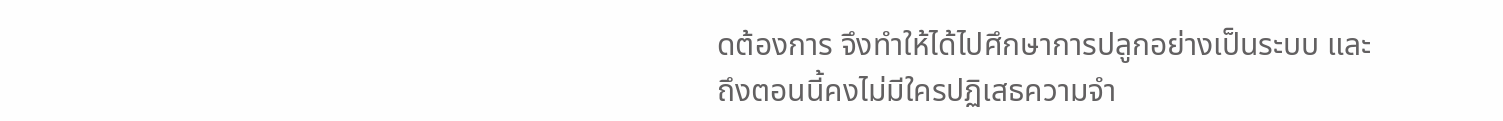ดต้องการ จึงทำให้ได้ไปศึกษาการปลูกอย่างเป็นระบบ และ
ถึงตอนนี้คงไม่มีใครปฏิเสธความจำ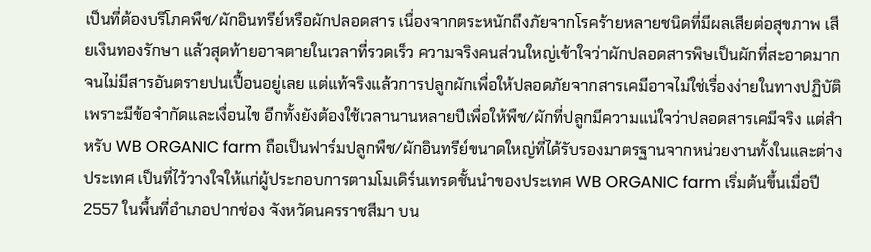เป็นที่ต้องบริโภคพืช/ผักอินทรีย์หรือผักปลอดสาร เนื่องจากตระหนักถึงภัยจากโรคร้ายหลายชนิดที่มีผลเสียต่อสุขภาพ เสียเงินทองรักษา แล้วสุดท้ายอาจตายในเวลาที่รวดเร็ว ความจริงคนส่วนใหญ่เข้าใจว่าผักปลอดสารพิษเป็นผักที่สะอาดมากจนไม่มีสารอันตรายปนเปื้อนอยู่เลย แต่แท้จริงแล้วการปลูกผักเพื่อให้ปลอดภัยจากสารเคมีอาจไม่ใช่เรื่องง่ายในทางปฏิบัติเพราะมีข้อจำกัดและเงื่อนไข อีกทั้งยังต้องใช้เวลานานหลายปีเพื่อให้พืช/ผักที่ปลูกมีความแน่ใจว่าปลอดสารเคมีจริง แต่สำหรับ WB ORGANIC farm ถือเป็นฟาร์มปลูกพืช/ผักอินทรีย์ขนาดใหญ่ที่ได้รับรองมาตรฐานจากหน่วยงานทั้งในและต่างประเทศ เป็นที่ไว้วางใจให้แก่ผู้ประกอบการตามโมเดิร์นเทรดชั้นนำของประเทศ WB ORGANIC farm เริ่มต้นขึ้นเมื่อปี 2557 ในพื้นที่อำเภอปากช่อง จังหวัดนครราชสีมา บน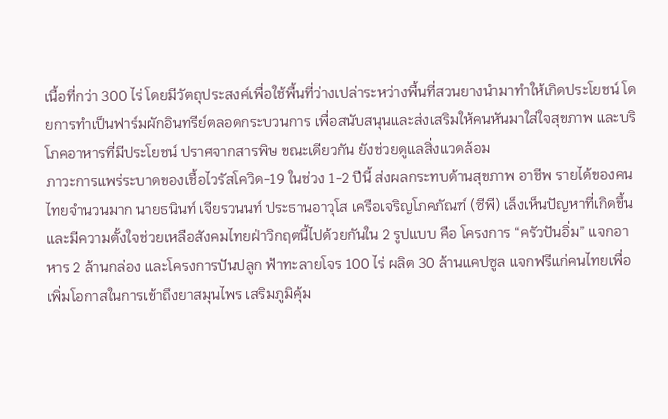เนื้อที่กว่า 300 ไร่ โดยมีวัตถุประสงค์เพื่อใช้พื้นที่ว่างเปล่าระหว่างพื้นที่สวนยางนำมาทำให้เกิดประโยชน์ โดยการทำเป็นฟาร์มผักอินทรีย์ตลอดกระบวนการ เพื่อสนับสนุนและส่งเสริมให้คนหันมาใส่ใจสุขภาพ และบริโภคอาหารที่มีประโยชน์ ปราศจากสารพิษ ขณะเดียวกัน ยังช่วยดูแลสิ่งแวดล้อม
ภาวะการแพร่ระบาดของเชื้อไวรัสโควิด-19 ในช่วง 1-2 ปีนี้ ส่งผลกระทบด้านสุขภาพ อาชีพ รายได้ของคนไทยจำนวนมาก นายธนินท์ เจียรวนนท์ ประธานอาวุโส เครือเจริญโภคภัณฑ์ (ซีพี) เล็งเห็นปัญหาที่เกิดขึ้นและมีความตั้งใจช่วยเหลือสังคมไทยฝ่าวิกฤตนี้ไปด้วยกันใน 2 รูปแบบ คือ โครงการ “ครัวปันอิ่ม” แจกอาหาร 2 ล้านกล่อง และโครงการปันปลูก ฟ้าทะลายโจร 100 ไร่ ผลิต 30 ล้านแคปซูล แจกฟรีแก่คนไทยเพื่อเพิ่มโอกาสในการเข้าถึงยาสมุนไพร เสริมภูมิคุ้ม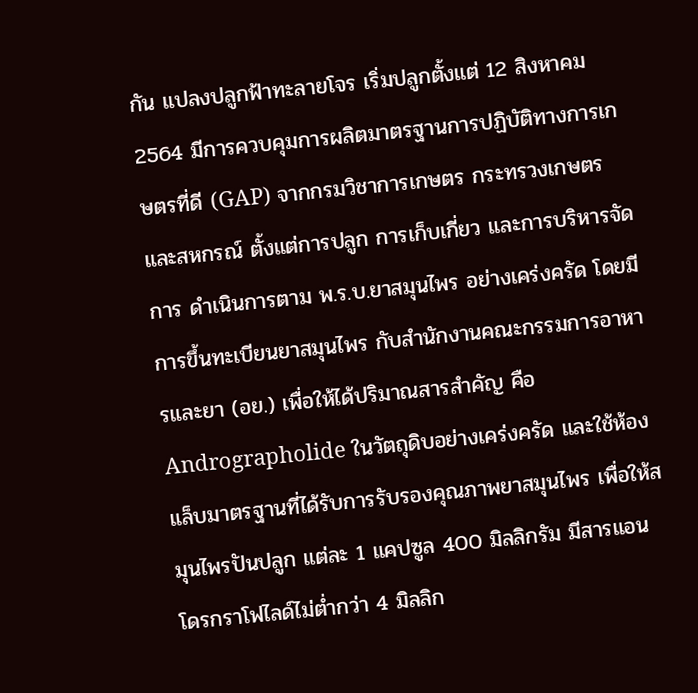กัน แปลงปลูกฟ้าทะลายโจร เริ่มปลูกตั้งแต่ 12 สิงหาคม 2564 มีการควบคุมการผลิตมาตรฐานการปฏิบัติทางการเกษตรที่ดี (GAP) จากกรมวิชาการเกษตร กระทรวงเกษตรและสหกรณ์ ตั้งแต่การปลูก การเก็บเกี่ยว และการบริหารจัดการ ดำเนินการตาม พ.ร.บ.ยาสมุนไพร อย่างเคร่งครัด โดยมีการขึ้นทะเบียนยาสมุนไพร กับสํานักงานคณะกรรมการอาหารและยา (อย.) เพื่อให้ได้ปริมาณสารสำคัญ คือ Andrographolide ในวัตถุดิบอย่างเคร่งครัด และใช้ห้องแล็บมาตรฐานที่ได้รับการรับรองคุณภาพยาสมุนไพร เพื่อให้สมุนไพรปันปลูก แต่ละ 1 แคปซูล 400 มิลลิกรัม มีสารแอนโดรกราโฟไลด์ไม่ต่ำกว่า 4 มิลลิก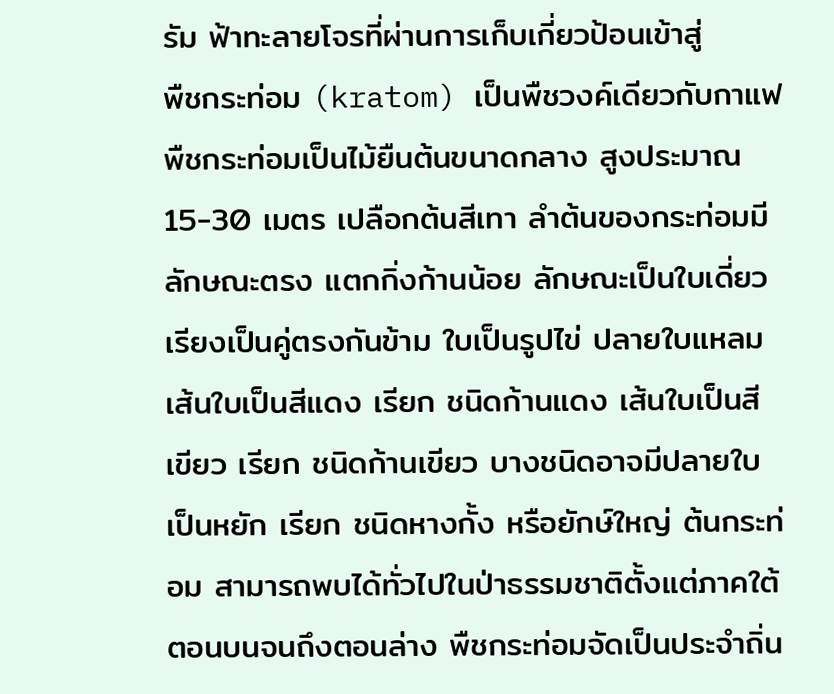รัม ฟ้าทะลายโจรที่ผ่านการเก็บเกี่ยวป้อนเข้าสู่
พืชกระท่อม (kratom) เป็นพืชวงค์เดียวกับกาแฟ พืชกระท่อมเป็นไม้ยืนต้นขนาดกลาง สูงประมาณ 15-30 เมตร เปลือกต้นสีเทา ลำต้นของกระท่อมมีลักษณะตรง แตกกิ่งก้านน้อย ลักษณะเป็นใบเดี่ยว เรียงเป็นคู่ตรงกันข้าม ใบเป็นรูปไข่ ปลายใบแหลม เส้นใบเป็นสีแดง เรียก ชนิดก้านแดง เส้นใบเป็นสีเขียว เรียก ชนิดก้านเขียว บางชนิดอาจมีปลายใบเป็นหยัก เรียก ชนิดหางกั้ง หรือยักษ์ใหญ่ ต้นกระท่อม สามารถพบได้ทั่วไปในป่าธรรมชาติตั้งแต่ภาคใต้ตอนบนจนถึงตอนล่าง พืชกระท่อมจัดเป็นประจำถิ่น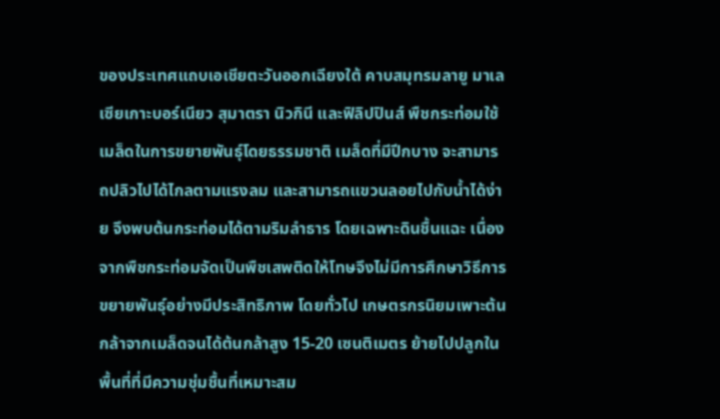ของประเทศแถบเอเชียตะวันออกเฉียงใต้ คาบสมุทรมลายู มาเลเซียเกาะบอร์เนียว สุมาตรา นิวกินี และฟิลิปปินส์ พืชกระท่อมใช้เมล็ดในการขยายพันธุ์โดยธรรมชาติ เมล็ดที่มีปีกบาง จะสามารถปลิวไปได้ไกลตามแรงลม และสามารถแขวนลอยไปกับน้ำได้ง่าย จึงพบต้นกระท่อมได้ตามริมลำธาร โดยเฉพาะดินชื้นแฉะ เนื่องจากพืชกระท่อมจัดเป็นพืชเสพติดให้โทษจึงไม่มีการศึกษาวิธีการขยายพันธุ์อย่างมีประสิทธิภาพ โดยทั่วไป เกษตรกรนิยมเพาะต้นกล้าจากเมล็ดจนได้ต้นกล้าสูง 15-20 เซนติเมตร ย้ายไปปลูกในพื้นที่ที่มีความชุ่มชื้นที่เหมาะสม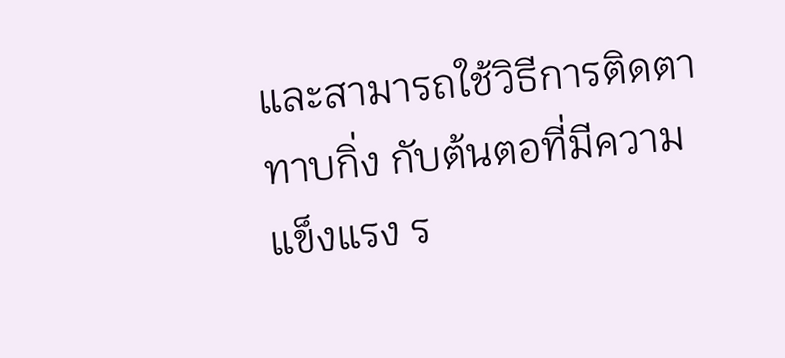และสามารถใช้วิธีการติดตา ทาบกิ่ง กับต้นตอที่มีความแข็งแรง ร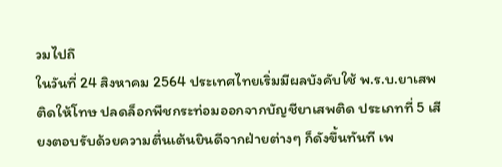วมไปถึ
ในวันที่ 24 สิงหาคม 2564 ประเทศไทยเริ่มมีผลบังคับใช้ พ.ร.บ.ยาเสพติดให้โทษ ปลดล็อกพืชกระท่อมออกจากบัญชียาเสพติด ประเภทที่ 5 เสียงตอบรับด้วยความตื่นเต้นยินดีจากฝ่ายต่างๆ ก็ดังขึ้นทันที เพ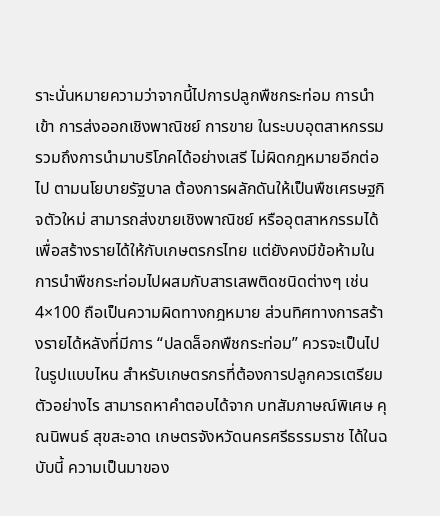ราะนั่นหมายความว่าจากนี้ไปการปลูกพืชกระท่อม การนำเข้า การส่งออกเชิงพาณิชย์ การขาย ในระบบอุตสาหกรรม รวมถึงการนำมาบริโภคได้อย่างเสรี ไม่ผิดกฎหมายอีกต่อไป ตามนโยบายรัฐบาล ต้องการผลักดันให้เป็นพืชเศรษฐกิจตัวใหม่ สามารถส่งขายเชิงพาณิชย์ หรืออุตสาหกรรมได้ เพื่อสร้างรายได้ให้กับเกษตรกรไทย แต่ยังคงมีข้อห้ามในการนำพืชกระท่อมไปผสมกับสารเสพติดชนิดต่างๆ เช่น 4×100 ถือเป็นความผิดทางกฎหมาย ส่วนทิศทางการสร้างรายได้หลังที่มีการ “ปลดล็อกพืชกระท่อม” ควรจะเป็นไปในรูปแบบไหน สำหรับเกษตรกรที่ต้องการปลูกควรเตรียมตัวอย่างไร สามารถหาคำตอบได้จาก บทสัมภาษณ์พิเศษ คุณนิพนธ์ สุขสะอาด เกษตรจังหวัดนครศรีธรรมราช ได้ในฉบับนี้ ความเป็นมาของ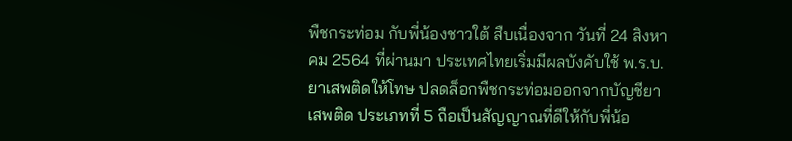พืชกระท่อม กับพี่น้องชาวใต้ สืบเนื่องจาก วันที่ 24 สิงหาคม 2564 ที่ผ่านมา ประเทศไทยเริ่มมีผลบังคับใช้ พ.ร.บ.ยาเสพติดให้โทษ ปลดล็อกพืชกระท่อมออกจากบัญชียาเสพติด ประเภทที่ 5 ถือเป็นสัญญาณที่ดีให้กับพี่น้อ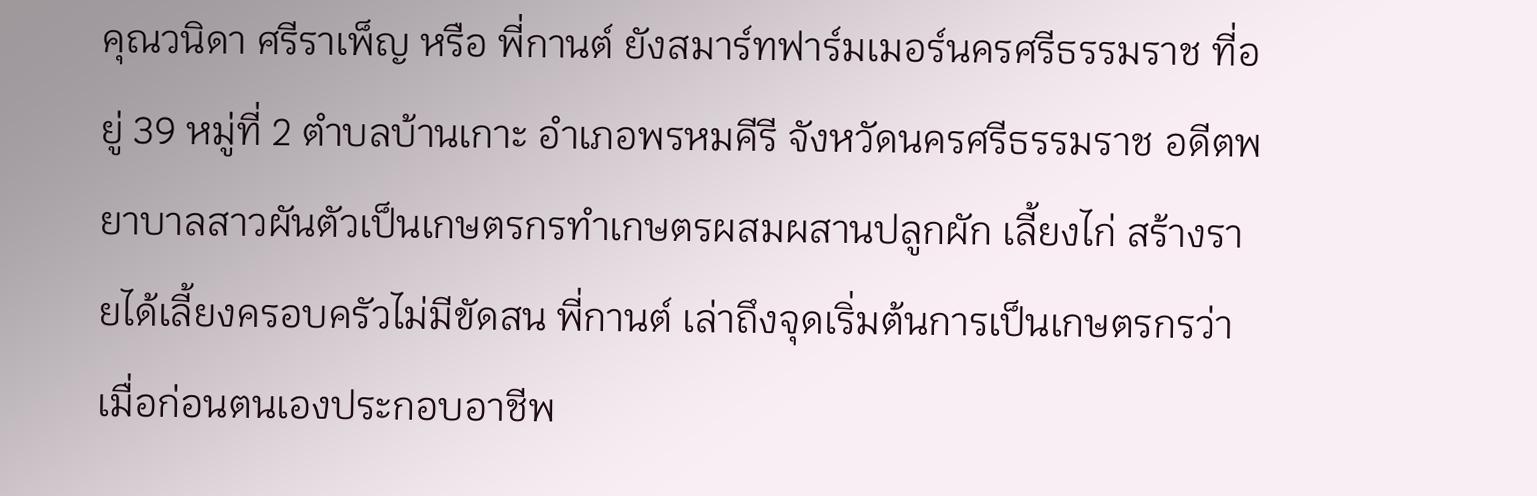คุณวนิดา ศรีราเพ็ญ หรือ พี่กานต์ ยังสมาร์ทฟาร์มเมอร์นครศรีธรรมราช ที่อยู่ 39 หมู่ที่ 2 ตำบลบ้านเกาะ อำเภอพรหมคีรี จังหวัดนครศรีธรรมราช อดีตพยาบาลสาวผันตัวเป็นเกษตรกรทำเกษตรผสมผสานปลูกผัก เลี้ยงไก่ สร้างรายได้เลี้ยงครอบครัวไม่มีขัดสน พี่กานต์ เล่าถึงจุดเริ่มต้นการเป็นเกษตรกรว่า เมื่อก่อนตนเองประกอบอาชีพ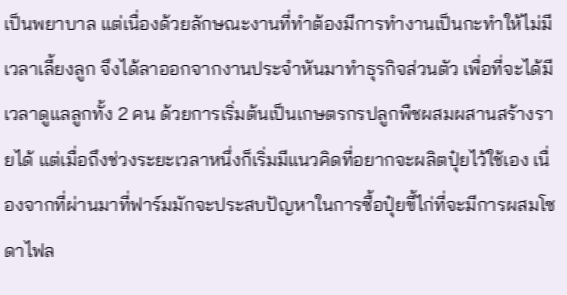เป็นพยาบาล แต่เนื่องด้วยลักษณะงานที่ทำต้องมีการทำงานเป็นกะทำให้ไม่มีเวลาเลี้ยงลูก จึงได้ลาออกจากงานประจำหันมาทำธุรกิจส่วนตัว เพื่อที่จะได้มีเวลาดูแลลูกทั้ง 2 คน ด้วยการเริ่มต้นเป็นเกษตรกรปลูกพืชผสมผสานสร้างรายได้ แต่เมื่อถึงช่วงระยะเวลาหนึ่งก็เริ่มมีแนวคิดที่อยากจะผลิตปุ๋ยไว้ใช้เอง เนื่องจากที่ผ่านมาที่ฟาร์มมักจะประสบปัญหาในการซื้อปุ๋ยขี้ไก่ที่จะมีการผสมโซดาไฟล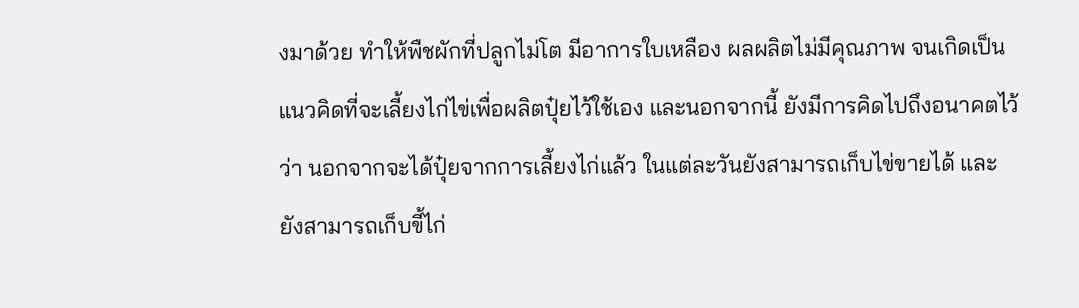งมาด้วย ทำให้พืชผักที่ปลูกไม่โต มีอาการใบเหลือง ผลผลิตไม่มีคุณภาพ จนเกิดเป็นแนวคิดที่จะเลี้ยงไก่ไข่เพื่อผลิตปุ๋ยไว้ใช้เอง และนอกจากนี้ ยังมีการคิดไปถึงอนาคตไว้ว่า นอกจากจะได้ปุ๋ยจากการเลี้ยงไก่แล้ว ในแต่ละวันยังสามารถเก็บไข่ขายได้ และยังสามารถเก็บขี้ไก่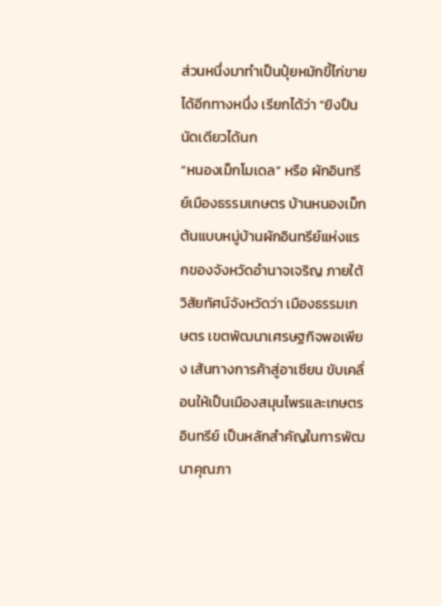ส่วนหนึ่งมาทำเป็นปุ๋ยหมักขี้ไก่ขายได้อีกทางหนึ่ง เรียกได้ว่า “ยิงปืนนัดเดียวได้นก
“หนองเม็กโมเดล” หรือ ผักอินทรีย์เมืองธรรมเกษตร บ้านหนองเม็ก ต้นแบบหมู่บ้านผักอินทรีย์แห่งแรกของจังหวัดอำนาจเจริญ ภายใต้วิสัยทัศน์จังหวัดว่า เมืองธรรมเกษตร เขตพัฒนาเศรษฐกิจพอเพียง เส้นทางการค้าสู่อาเซียน ขับเคลื่อนให้เป็นเมืองสมุนไพรและเกษตรอินทรีย์ เป็นหลักสำคัญในการพัฒนาคุณภา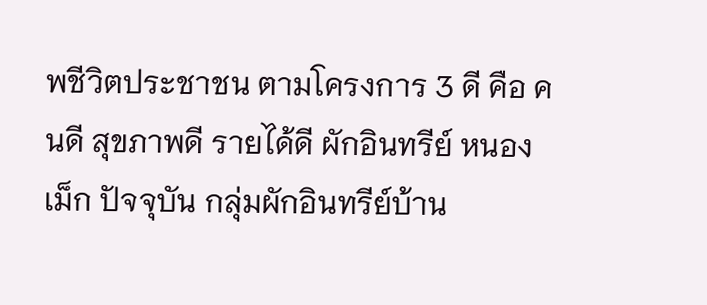พชีวิตประชาชน ตามโครงการ 3 ดี คือ คนดี สุขภาพดี รายได้ดี ผักอินทรีย์ หนองเม็ก ปัจจุบัน กลุ่มผักอินทรีย์บ้าน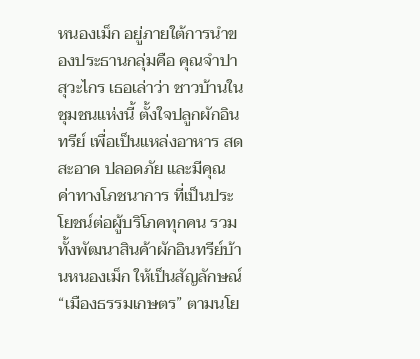หนองเม็ก อยู่ภายใต้การนำของประธานกลุ่มคือ คุณจำปา สุวะไกร เธอเล่าว่า ชาวบ้านในชุมชนแห่งนี้ ตั้งใจปลูกผักอินทรีย์ เพื่อเป็นแหล่งอาหาร สด สะอาด ปลอดภัย และมีคุณค่าทางโภชนาการ ที่เป็นประโยชน์ต่อผู้บริโภคทุกคน รวมทั้งพัฒนาสินค้าผักอินทรีย์บ้านหนองเม็ก ให้เป็นสัญลักษณ์ “เมืองธรรมเกษตร” ตามนโย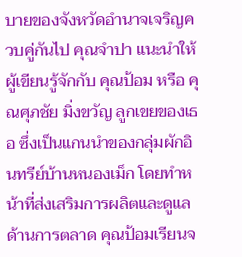บายของจังหวัดอำนาจเจริญควบคู่กันไป คุณจำปา แนะนำให้ผู้เขียนรู้จักกับ คุณป้อม หรือ คุณศุภชัย มิ่งขวัญ ลูกเขยของเธอ ซึ่งเป็นแกนนำของกลุ่มผักอินทรีย์บ้านหนองเม็ก โดยทำหน้าที่ส่งเสริมการผลิตและดูแลด้านการตลาด คุณป้อมเรียนจ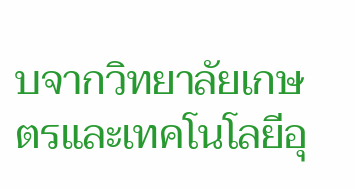บจากวิทยาลัยเกษตรและเทคโนโลยีอุ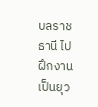บลราชธานี ไปฝึกงานเป็นยุว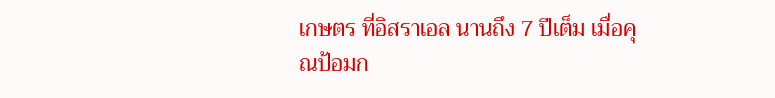เกษตร ที่อิสราเอล นานถึง 7 ปีเต็ม เมื่อคุณป้อมก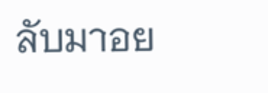ลับมาอย